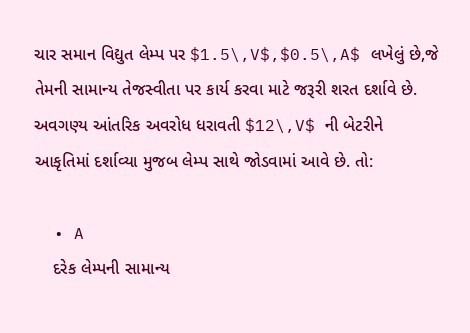ચાર સમાન વિદ્યુત લેમ્પ પર $1.5\,V$,$0.5\,A$ લખેલું છે,જે તેમની સામાન્ય તેજસ્વીતા પર કાર્ય કરવા માટે જરૂરી શરત દર્શાવે છે. અવગણ્ય આંતરિક અવરોધ ધરાવતી $12\,V$ ની બેટરીને આકૃતિમાં દર્શાવ્યા મુજબ લેમ્પ સાથે જોડવામાં આવે છે. તો:

  • A
    દરેક લેમ્પની સામાન્ય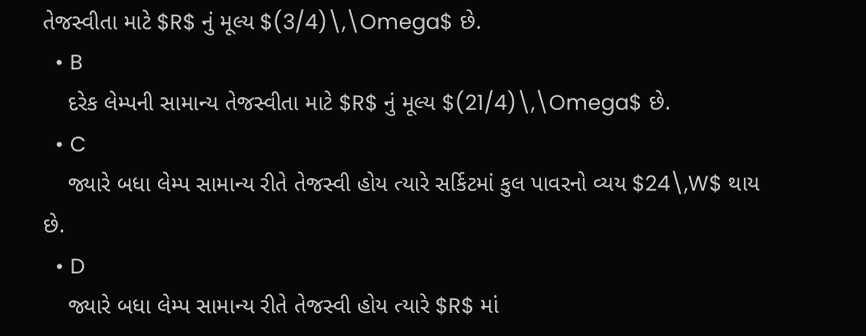તેજસ્વીતા માટે $R$ નું મૂલ્ય $(3/4)\,\Omega$ છે.
  • B
    દરેક લેમ્પની સામાન્ય તેજસ્વીતા માટે $R$ નું મૂલ્ય $(21/4)\,\Omega$ છે.
  • C
    જ્યારે બધા લેમ્પ સામાન્ય રીતે તેજસ્વી હોય ત્યારે સર્કિટમાં કુલ પાવરનો વ્યય $24\,W$ થાય છે.
  • D
    જ્યારે બધા લેમ્પ સામાન્ય રીતે તેજસ્વી હોય ત્યારે $R$ માં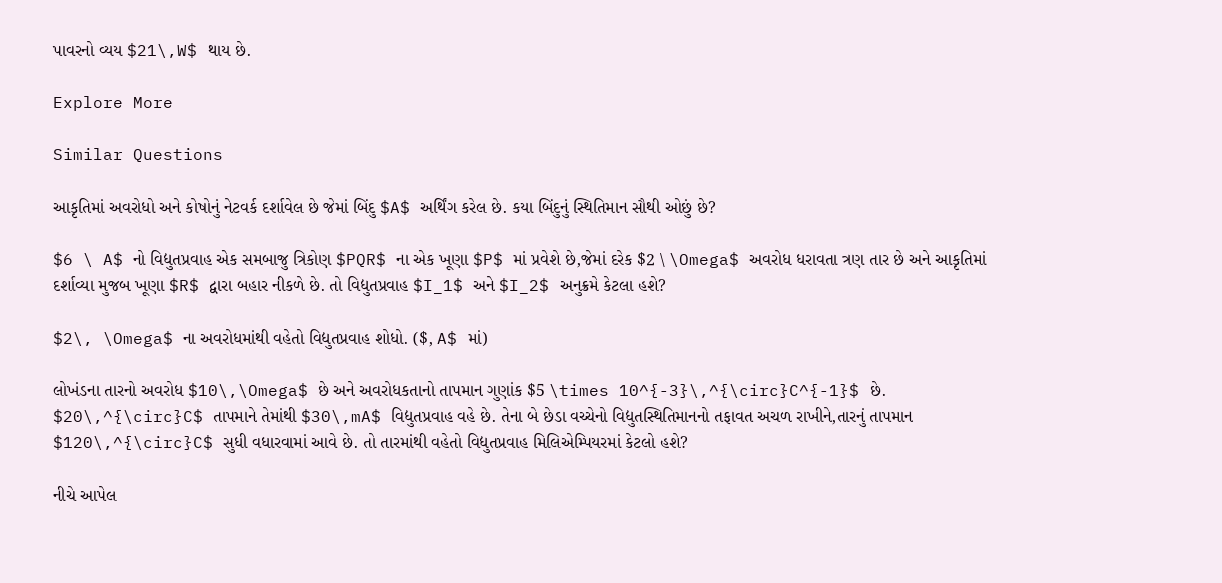પાવરનો વ્યય $21\,W$ થાય છે.

Explore More

Similar Questions

આકૃતિમાં અવરોધો અને કોષોનું નેટવર્ક દર્શાવેલ છે જેમાં બિંદુ $A$ અર્થિંગ કરેલ છે. કયા બિંદુનું સ્થિતિમાન સૌથી ઓછું છે?

$6 \ A$ નો વિદ્યુતપ્રવાહ એક સમબાજુ ત્રિકોણ $PQR$ ના એક ખૂણા $P$ માં પ્રવેશે છે,જેમાં દરેક $2 \ \Omega$ અવરોધ ધરાવતા ત્રણ તાર છે અને આકૃતિમાં દર્શાવ્યા મુજબ ખૂણા $R$ દ્વારા બહાર નીકળે છે. તો વિદ્યુતપ્રવાહ $I_1$ અને $I_2$ અનુક્રમે કેટલા હશે?

$2\, \Omega$ ના અવરોધમાંથી વહેતો વિદ્યુતપ્રવાહ શોધો. ($, A$ માં)

લોખંડના તારનો અવરોધ $10\,\Omega$ છે અને અવરોધકતાનો તાપમાન ગુણાંક $5 \times 10^{-3}\,^{\circ}C^{-1}$ છે. $20\,^{\circ}C$ તાપમાને તેમાંથી $30\,mA$ વિદ્યુતપ્રવાહ વહે છે. તેના બે છેડા વચ્ચેનો વિદ્યુતસ્થિતિમાનનો તફાવત અચળ રાખીને,તારનું તાપમાન $120\,^{\circ}C$ સુધી વધારવામાં આવે છે. તો તારમાંથી વહેતો વિદ્યુતપ્રવાહ મિલિએમ્પિયરમાં કેટલો હશે?

નીચે આપેલ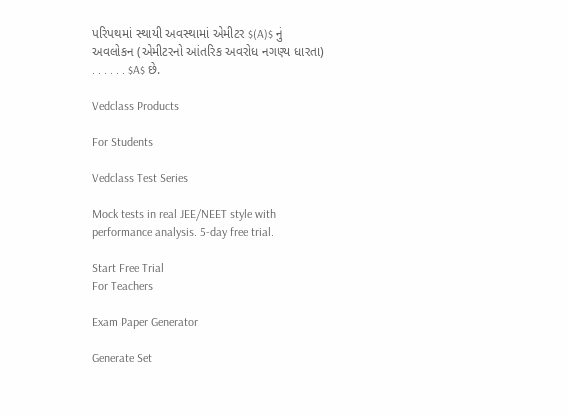પરિપથમાં સ્થાયી અવસ્થામાં એમીટર $(A)$ નું અવલોકન (એમીટરનો આંતરિક અવરોધ નગણ્ય ધારતા) . . . . . . $A$ છે.

Vedclass Products

For Students

Vedclass Test Series

Mock tests in real JEE/NEET style with performance analysis. 5-day free trial.

Start Free Trial
For Teachers

Exam Paper Generator

Generate Set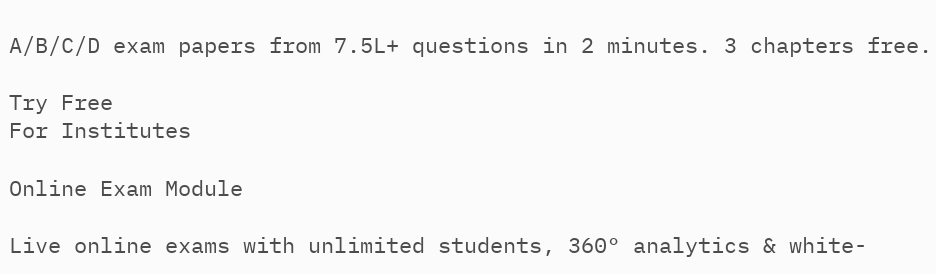A/B/C/D exam papers from 7.5L+ questions in 2 minutes. 3 chapters free.

Try Free
For Institutes

Online Exam Module

Live online exams with unlimited students, 360° analytics & white-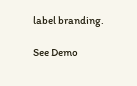label branding.

See Demo